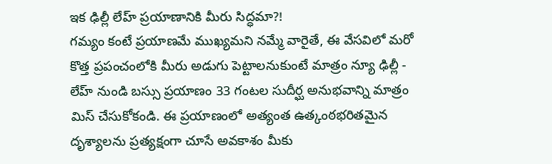ఇక ఢిల్లీ లేహ్ ప్రయాణానికి మీరు సిద్ధమా?!
గమ్యం కంటే ప్రయాణమే ముఖ్యమని నమ్మే వారైతే, ఈ వేసవిలో మరో కొత్త ప్రపంచంలోకి మీరు అడుగు పెట్టాలనుకుంటే మాత్రం న్యూ ఢిల్లీ - లేహ్ నుండి బస్సు ప్రయాణం 33 గంటల సుదీర్ఘ అనుభవాన్ని మాత్రం మిస్ చేసుకోకండి. ఈ ప్రయాణంలో అత్యంత ఉత్కంఠభరితమైన దృశ్యాలను ప్రత్యక్షంగా చూసే అవకాశం మీకు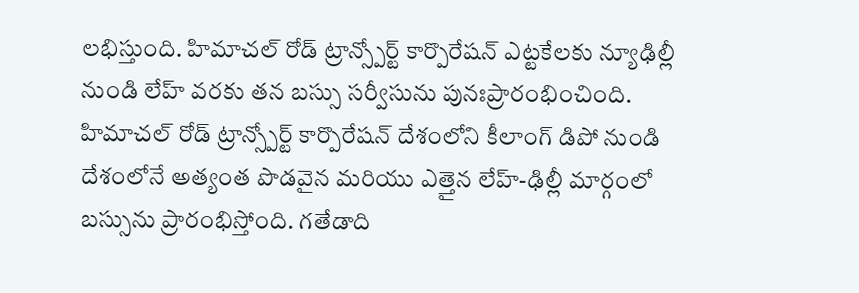లభిస్తుంది. హిమాచల్ రోడ్ ట్రాన్స్పోర్ట్ కార్పొరేషన్ ఎట్టకేలకు న్యూఢిల్లీ నుండి లేహ్ వరకు తన బస్సు సర్వీసును పునఃప్రారంభించింది. హిమాచల్ రోడ్ ట్రాన్స్పోర్ట్ కార్పొరేషన్ దేశంలోని కీలాంగ్ డిపో నుండి దేశంలోనే అత్యంత పొడవైన మరియు ఎత్తైన లేహ్-ఢిల్లీ మార్గంలో బస్సును ప్రారంభిస్తోంది. గతేడాది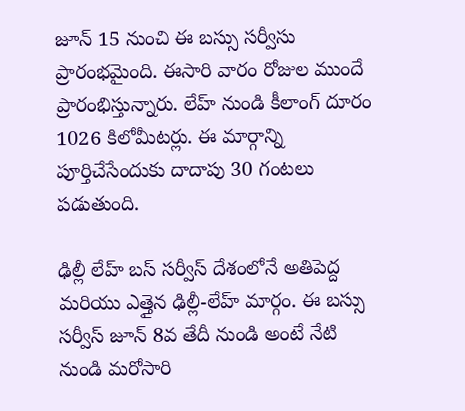జూన్ 15 నుంచి ఈ బస్సు సర్వీసు ప్రారంభమైంది. ఈసారి వారం రోజుల ముందే ప్రారంభిస్తున్నారు. లేహ్ నుండి కీలాంగ్ దూరం 1026 కిలోమీటర్లు. ఈ మార్గాన్ని పూర్తిచేసేందుకు దాదాపు 30 గంటలు పడుతుంది.

ఢిల్లీ లేహ్ బస్ సర్వీస్ దేశంలోనే అతిపెద్ద మరియు ఎత్తైన ఢిల్లీ-లేహ్ మార్గం. ఈ బస్సు సర్వీస్ జూన్ 8వ తేదీ నుండి అంటే నేటి నుండి మరోసారి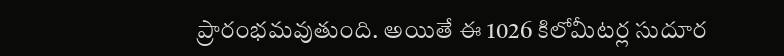ప్రారంభమవుతుంది. అయితే ఈ 1026 కిలోమీటర్ల సుదూర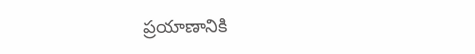ప్రయాణానికి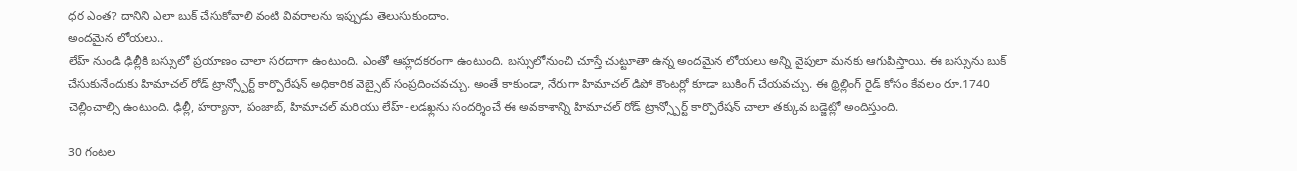ధర ఎంత? దానిని ఎలా బుక్ చేసుకోవాలి వంటి వివరాలను ఇప్పుడు తెలుసుకుందాం.
అందమైన లోయలు..
లేహ్ నుండి ఢిల్లీకి బస్సులో ప్రయాణం చాలా సరదాగా ఉంటుంది. ఎంతో ఆహ్లదకరంగా ఉంటుంది. బస్సులోనుంచి చూస్తే చుట్టూతా ఉన్న అందమైన లోయలు అన్ని వైపులా మనకు ఆగుపిస్తాయి. ఈ బస్సును బుక్ చేసుకునేందుకు హిమాచల్ రోడ్ ట్రాన్స్పోర్ట్ కార్పొరేషన్ అధికారిక వెబ్సైట్ సంప్రదించవచ్చు. అంతే కాకుండా, నేరుగా హిమాచల్ డిపో కౌంటర్లో కూడా బుకింగ్ చేయవచ్చు. ఈ థ్రిల్లింగ్ రైడ్ కోసం కేవలం రూ.1740 చెల్లించాల్సి ఉంటుంది. ఢిల్లీ, హర్యానా, పంజాబ్, హిమాచల్ మరియు లేహ్-లడఖ్లను సందర్శించే ఈ అవకాశాన్ని హిమాచల్ రోడ్ ట్రాన్స్పోర్ట్ కార్పొరేషన్ చాలా తక్కువ బడ్జెట్లో అందిస్తుంది.

30 గంటల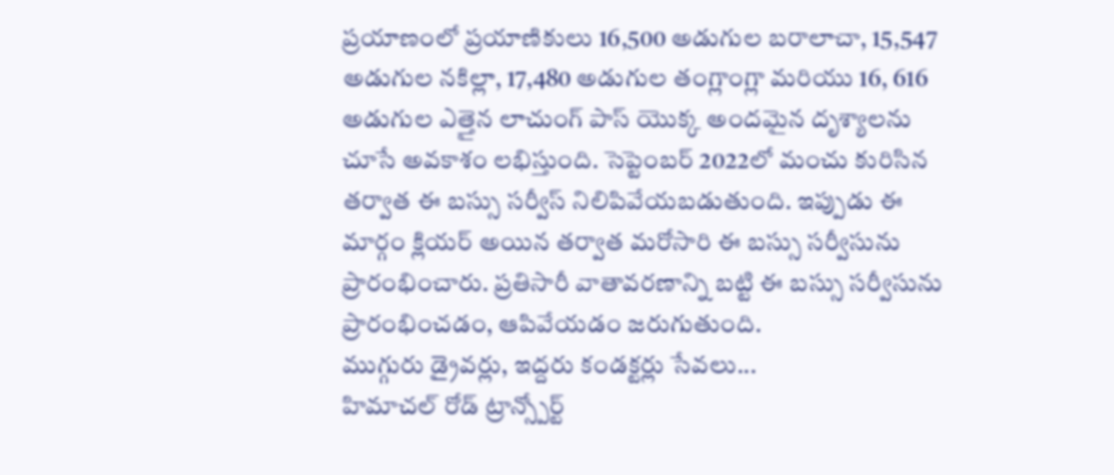ప్రయాణంలో ప్రయాణికులు 16,500 అడుగుల బరాలాచా, 15,547 అడుగుల నకిల్లా, 17,480 అడుగుల తంగ్లాంగ్లా మరియు 16, 616 అడుగుల ఎత్తైన లాచుంగ్ పాస్ యొక్క అందమైన దృశ్యాలను చూసే అవకాశం లభిస్తుంది. సెప్టెంబర్ 2022లో మంచు కురిసిన తర్వాత ఈ బస్సు సర్వీస్ నిలిపివేయబడుతుంది. ఇప్పుడు ఈ మార్గం క్లియర్ అయిన తర్వాత మరోసారి ఈ బస్సు సర్వీసును ప్రారంభించారు. ప్రతిసారీ వాతావరణాన్ని బట్టి ఈ బస్సు సర్వీసును ప్రారంభించడం, ఆపివేయడం జరుగుతుంది.
ముగ్గురు డ్రైవర్లు, ఇద్దరు కండక్టర్లు సేవలు...
హిమాచల్ రోడ్ ట్రాన్స్పోర్ట్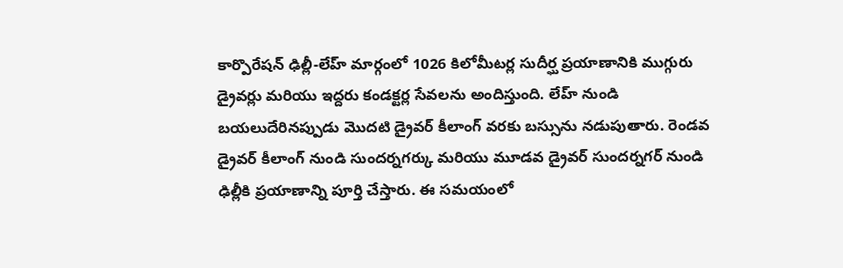కార్పొరేషన్ ఢిల్లీ-లేహ్ మార్గంలో 1026 కిలోమీటర్ల సుదీర్ఘ ప్రయాణానికి ముగ్గురు డ్రైవర్లు మరియు ఇద్దరు కండక్టర్ల సేవలను అందిస్తుంది. లేహ్ నుండి బయలుదేరినప్పుడు మొదటి డ్రైవర్ కీలాంగ్ వరకు బస్సును నడుపుతారు. రెండవ డ్రైవర్ కీలాంగ్ నుండి సుందర్నగర్కు మరియు మూడవ డ్రైవర్ సుందర్నగర్ నుండి ఢిల్లీకి ప్రయాణాన్ని పూర్తి చేస్తారు. ఈ సమయంలో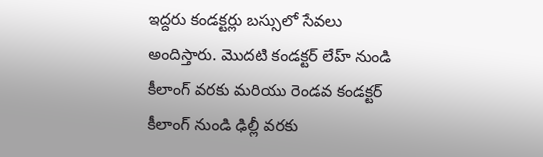ఇద్దరు కండక్టర్లు బస్సులో సేవలు అందిస్తారు. మొదటి కండక్టర్ లేహ్ నుండి కీలాంగ్ వరకు మరియు రెండవ కండక్టర్ కీలాంగ్ నుండి ఢిల్లీ వరకు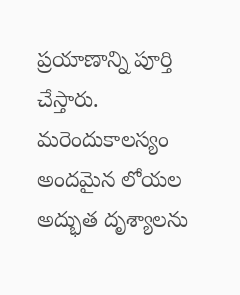ప్రయాణాన్ని పూర్తి చేస్తారు. మరెందుకాలస్యం అందమైన లోయల అద్భుత దృశ్యాలను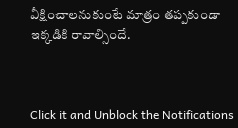వీక్షించాలనుకుంటే మాత్రం తప్పకుండా ఇక్కడికి రావాల్సిందే.



Click it and Unblock the Notifications